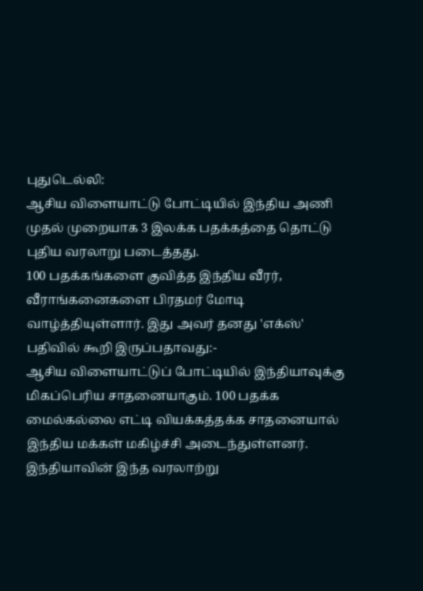புதுடெல்லி:
ஆசிய விளையாட்டு போட்டியில் இந்திய அணி முதல் முறையாக 3 இலக்க பதக்கத்தை தொட்டு புதிய வரலாறு படைத்தது.
100 பதக்கங்களை குவித்த இந்திய வீரர், வீராங்கனைகளை பிரதமர் மோடி வாழ்த்தியுள்ளார். இது அவர் தனது 'எக்ஸ்' பதிவில் கூறி இருப்பதாவது:-
ஆசிய விளையாட்டுப் போட்டியில் இந்தியாவுக்கு மிகப்பெரிய சாதனையாகும். 100 பதக்க மைல்கல்லை எட்டி வியக்கத்தக்க சாதனையால் இந்திய மக்கள் மகிழ்ச்சி அடைந்துள்ளனர்.
இந்தியாவின் இந்த வரலாற்று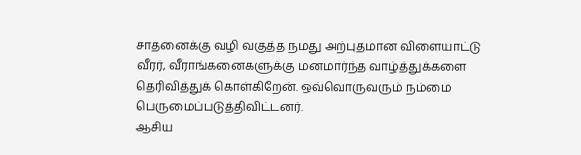சாதனைக்கு வழி வகுத்த நமது அற்புதமான விளையாட்டு வீரர், வீராங்கனைகளுக்கு மனமார்ந்த வாழ்த்துக்களை தெரிவித்துக் கொள்கிறேன். ஒவ்வொருவரும் நம்மை பெருமைப்படுத்திவிட்டனர்.
ஆசிய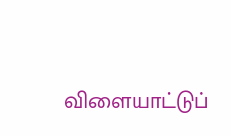விளையாட்டுப்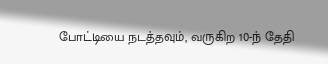போட்டியை நடத்தவும், வருகிற 10-ந் தேதி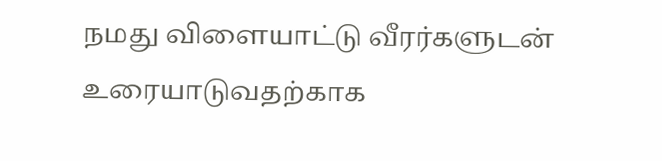நமது விளையாட்டு வீரர்களுடன் உரையாடுவதற்காக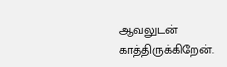ஆவலுடன் காத்திருக்கிறேன்.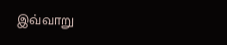இவ்வாறு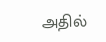அதில்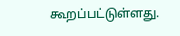கூறப்பட்டுள்ளது.